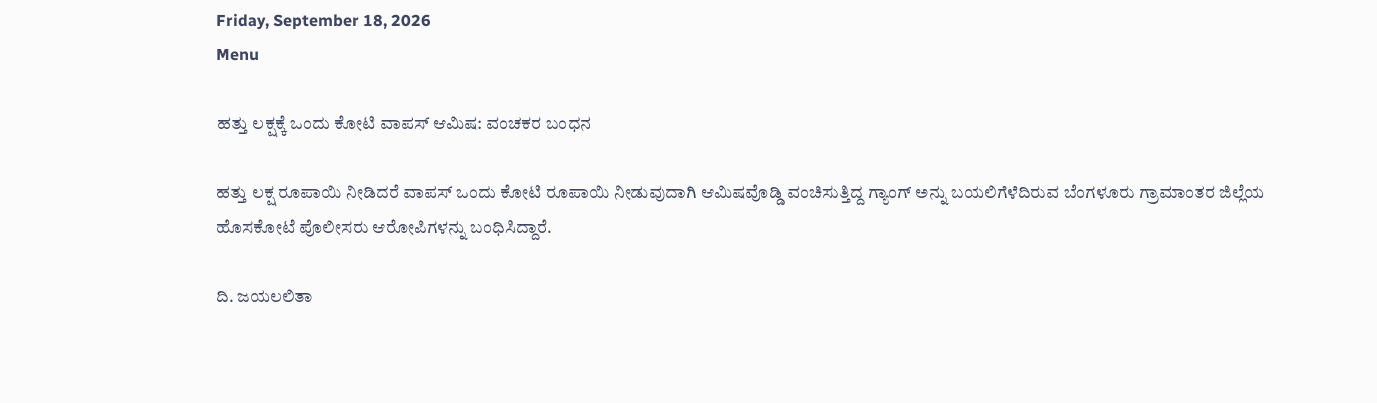Friday, September 18, 2026
Menu

ಹತ್ತು ಲಕ್ಷಕ್ಕೆ ಒಂದು ಕೋಟಿ ವಾಪಸ್‌ ಆಮಿಷ: ವಂಚಕರ ಬಂಧನ

ಹತ್ತು ಲಕ್ಷ ರೂಪಾಯಿ ನೀಡಿದರೆ ವಾಪಸ್‌ ಒಂದು ಕೋಟಿ ರೂಪಾಯಿ ನೀಡುವುದಾಗಿ ಆಮಿಷವೊಡ್ಡಿ ವಂಚಿಸುತ್ತಿದ್ದ ಗ್ಯಾಂಗ್‌ ಅನ್ನು ಬಯಲಿಗೆಳೆದಿರುವ ಬೆಂಗಳೂರು ಗ್ರಾಮಾಂತರ ಜಿಲ್ಲೆಯ ಹೊಸಕೋಟೆ ಪೊಲೀಸರು ಆರೋಪಿಗಳನ್ನು ಬಂಧಿಸಿದ್ದಾರೆ.

ದಿ. ಜಯಲಲಿತಾ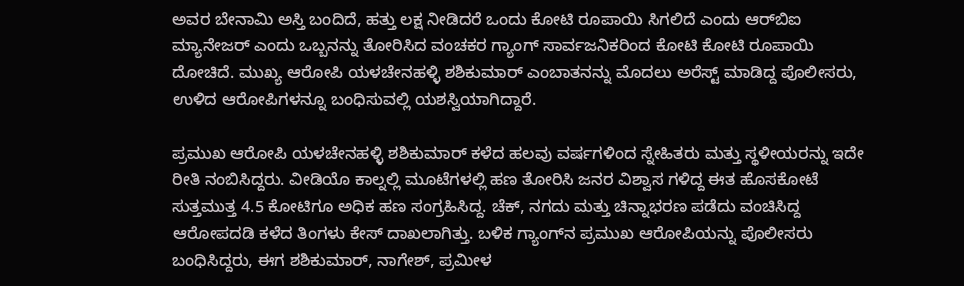ಅವರ ಬೇನಾಮಿ ಅಸ್ತಿ ಬಂದಿದೆ, ಹತ್ತು ಲಕ್ಷ ನೀಡಿದರೆ ಒಂದು ಕೋಟಿ ರೂಪಾಯಿ ಸಿಗಲಿದೆ ಎಂದು ಆರ್‌ಬಿಐ ಮ್ಯಾನೇಜರ್‌ ಎಂದು ಒಬ್ಬನನ್ನು ತೋರಿಸಿದ ವಂಚಕರ ಗ್ಯಾಂಗ್‌ ಸಾರ್ವಜನಿಕರಿಂದ ಕೋಟಿ ಕೋಟಿ ರೂಪಾಯಿ ದೋಚಿದೆ. ಮುಖ್ಯ ಆರೋಪಿ ಯಳಚೇನಹಳ್ಳಿ ಶಶಿಕುಮಾರ್ ಎಂಬಾತನನ್ನು ಮೊದಲು ಅರೆಸ್ಟ್ ಮಾಡಿದ್ದ ಪೊಲೀಸರು, ಉಳಿದ ಆರೋಪಿಗಳನ್ನೂ ಬಂಧಿಸುವಲ್ಲಿ ಯಶಸ್ವಿಯಾಗಿದ್ದಾರೆ.

ಪ್ರಮುಖ ಆರೋಪಿ ಯಳಚೇನಹಳ್ಳಿ ಶಶಿಕುಮಾರ್ ಕಳೆದ ಹಲವು ವರ್ಷಗಳಿಂದ ಸ್ನೇಹಿತರು ಮತ್ತು ಸ್ಥಳೀಯರನ್ನು ಇದೇ ರೀತಿ ನಂಬಿಸಿದ್ದರು. ವೀಡಿಯೊ ಕಾಲ್ನಲ್ಲಿ ಮೂಟೆಗಳಲ್ಲಿ ಹಣ ತೋರಿಸಿ ಜನರ ವಿಶ್ವಾಸ ಗಳಿದ್ದ ಈತ ಹೊಸಕೋಟೆ ಸುತ್ತಮುತ್ತ 4.5 ಕೋಟಿಗೂ ಅಧಿಕ ಹಣ ಸಂಗ್ರಹಿಸಿದ್ದ. ಚೆಕ್, ನಗದು ಮತ್ತು ಚಿನ್ನಾಭರಣ ಪಡೆದು ವಂಚಿಸಿದ್ದ ಆರೋಪದಡಿ ಕಳೆದ ತಿಂಗಳು ಕೇಸ್ ದಾಖಲಾಗಿತ್ತು. ಬಳಿಕ ಗ್ಯಾಂಗ್‌ನ ಪ್ರಮುಖ ಆರೋಪಿಯನ್ನು ಪೊಲೀಸರು ಬಂಧಿಸಿದ್ದರು, ಈಗ ಶಶಿಕುಮಾರ್, ನಾಗೇಶ್, ಪ್ರಮೀಳ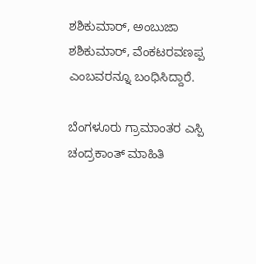ಶಶಿಕುಮಾರ್, ಅಂಬುಜಾ ಶಶಿಕುಮಾರ್, ವೆಂಕಟರವಣಪ್ಪ ಎಂಬವರನ್ನೂ ಬಂಧಿಸಿದ್ದಾರೆ.

ಬೆಂಗಳೂರು ಗ್ರಾಮಾಂತರ ಎಸ್ಪಿ ಚಂದ್ರಕಾಂತ್ ಮಾಹಿತಿ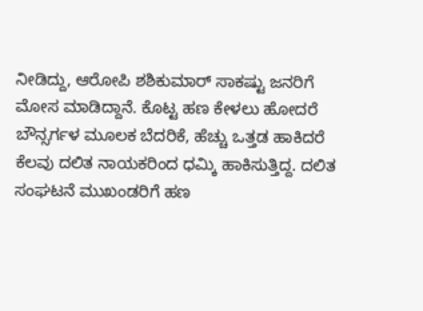ನೀಡಿದ್ದು, ಆರೋಪಿ ಶಶಿಕುಮಾರ್ ಸಾಕಷ್ಟು ಜನರಿಗೆ ಮೋಸ ಮಾಡಿದ್ದಾನೆ. ಕೊಟ್ಟ ಹಣ ಕೇಳಲು ಹೋದರೆ ಬೌನ್ಸರ್ಗಳ ಮೂಲಕ ಬೆದರಿಕೆ, ಹೆಚ್ಚು ಒತ್ತಡ ಹಾಕಿದರೆ ಕೆಲವು ದಲಿತ ನಾಯಕರಿಂದ ಧಮ್ಕಿ ಹಾಕಿಸುತ್ತಿದ್ದ. ದಲಿತ ಸಂಘಟನೆ ಮುಖಂಡರಿಗೆ ಹಣ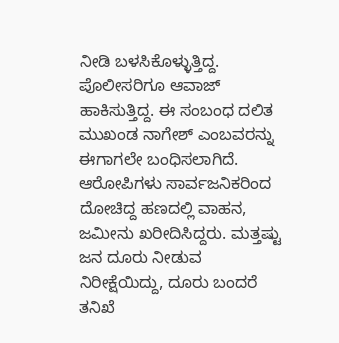ನೀಡಿ ಬಳಸಿಕೊಳ್ಳುತ್ತಿದ್ದ. ಪೊಲೀಸರಿಗೂ ಆವಾಜ್ ಹಾಕಿಸುತ್ತಿದ್ದ. ಈ ಸಂಬಂಧ ದಲಿತ ಮುಖಂಡ ನಾಗೇಶ್ ಎಂಬವರನ್ನು ಈಗಾಗಲೇ ಬಂಧಿಸಲಾಗಿದೆ. ಆರೋಪಿಗಳು ಸಾರ್ವಜನಿಕರಿಂದ ದೋಚಿದ್ದ ಹಣದಲ್ಲಿ ವಾಹನ, ಜಮೀನು ಖರೀದಿಸಿದ್ದರು. ಮತ್ತಷ್ಟು ಜನ ದೂರು‌ ನೀಡುವ ನಿರೀಕ್ಷೆಯಿದ್ದು, ದೂರು ಬಂದರೆ ತನಿಖೆ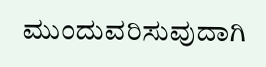ಮುಂದುವರಿಸುವುದಾಗಿ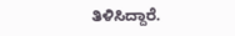ತಿಳಿಸಿದ್ದಾರೆ.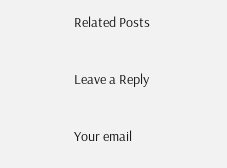Related Posts

Leave a Reply

Your email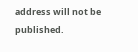address will not be published.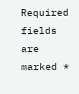Required fields are marked *